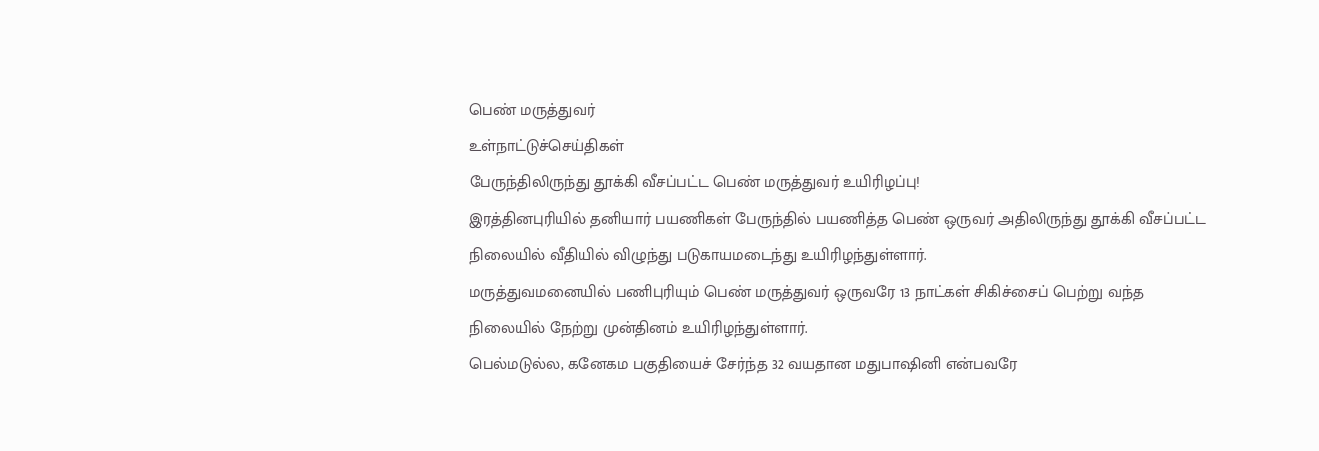பெண் மருத்துவர்
உள்நாட்டுச்செய்திகள்
பேருந்திலிருந்து தூக்கி வீசப்பட்ட பெண் மருத்துவர் உயிரிழப்பு!
இரத்தினபுரியில் தனியார் பயணிகள் பேருந்தில் பயணித்த பெண் ஒருவர் அதிலிருந்து தூக்கி வீசப்பட்ட நிலையில் வீதியில் விழுந்து படுகாயமடைந்து உயிரிழந்துள்ளார்.
மருத்துவமனையில் பணிபுரியும் பெண் மருத்துவர் ஒருவரே 13 நாட்கள் சிகிச்சைப் பெற்று வந்த நிலையில் நேற்று முன்தினம் உயிரிழந்துள்ளார்.
பெல்மடுல்ல, கனேகம பகுதியைச் சேர்ந்த 32 வயதான மதுபாஷினி என்பவரே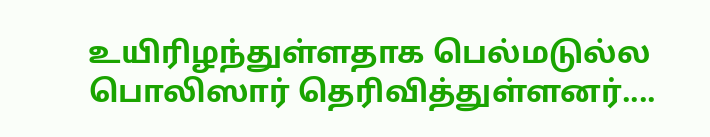உயிரிழந்துள்ளதாக பெல்மடுல்ல பொலிஸார் தெரிவித்துள்ளனர்....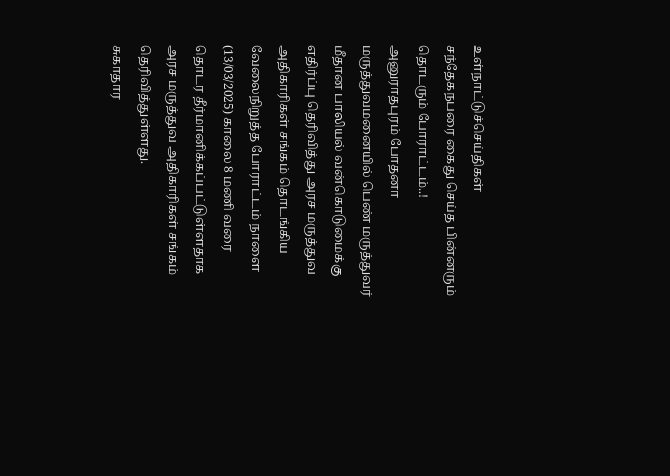உள்நாட்டுச்செய்திகள்
சந்தேகநபரை கைது செய்த பின்னரும் தொடரும் போராட்டம்..!
அனுராதபுரம் போதனா மருத்துவமனையில் பெண் மருத்துவர் மீதான பாலியல் வன்கொடுமைக்கு எதிர்ப்பு தெரிவித்து அரச மருத்துவ அதிகாரிகள் சங்கம் தொடங்கிய வேலைநிறுத்த போராட்டம் நாளை (13/03/2025) காலை 8 மணி வரை தொடர தீர்மானிக்கப்பட்டுள்ளதாக அரச மருத்துவ அதிகாரிகள் சங்கம் தெரிவித்துள்ளது.
சுகாதார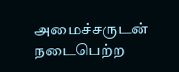அமைச்சருடன் நடைபெற்ற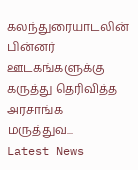கலந்துரையாடலின் பின்னர் ஊடகங்களுக்கு கருத்து தெரிவித்த அரசாங்க மருத்துவ...
Latest News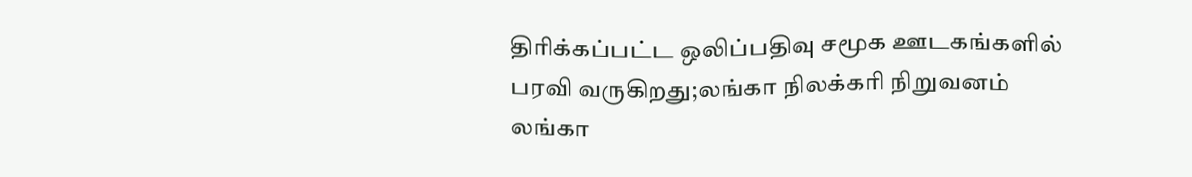திரிக்கப்பட்ட ஒலிப்பதிவு சமூக ஊடகங்களில் பரவி வருகிறது;லங்கா நிலக்கரி நிறுவனம்
லங்கா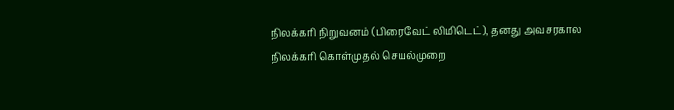நிலக்கரி நிறுவனம் (பிரைவேட் லிமிடெட்), தனது அவசரகால நிலக்கரி கொள்முதல் செயல்முறை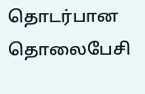தொடர்பான தொலைபேசி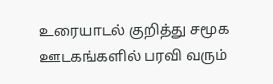உரையாடல் குறித்து சமூக ஊடகங்களில் பரவி வரும்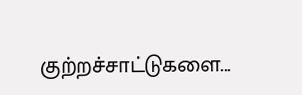குற்றச்சாட்டுகளை...